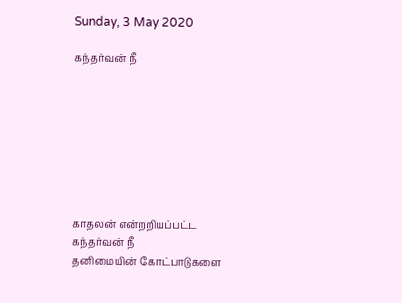Sunday, 3 May 2020

கந்தர்வன் நீ








காதலன் என்றறியப்பட்ட
கந்தர்வன் நீ
தனிமையின் கோட்பாடுகளை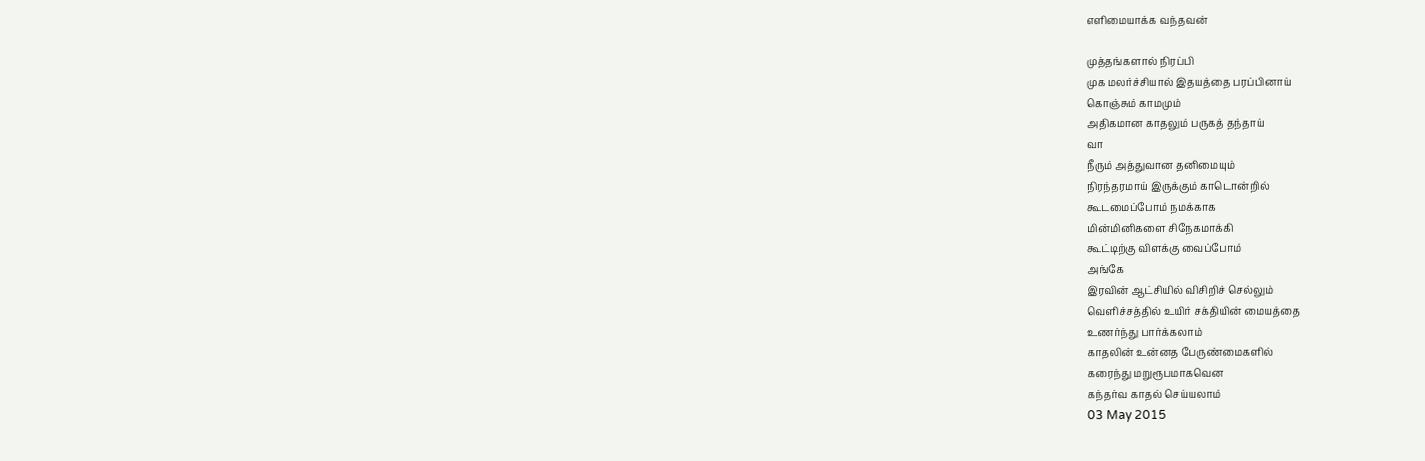எளிமையாக்க வந்தவன்

முத்தங்களால் நிரப்பி
முக மலர்ச்சியால் இதயத்தை பரப்பினாய்
கொஞ்சும் காமமும்
அதிகமான காதலும் பருகத் தந்தாய்
வா
நீரும் அத்துவான தனிமையும்
நிரந்தரமாய் இருக்கும் காடொன்றில்
கூடமைப்போம் நமக்காக
மின்மினிகளை சிநேகமாக்கி
கூட்டிற்கு விளக்கு வைப்போம்
அங்கே
இரவின் ஆட்சியில் விசிறிச் செல்லும்
வெளிச்சத்தில் உயிர் சக்தியின் மையத்தை
உணர்ந்து பார்க்கலாம்
காதலின் உன்னத பேருண்மைகளில்
கரைந்து மறுரூபமாகவென
கந்தர்வ காதல் செய்யலாம்
03 May 2015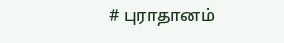# புராதானம்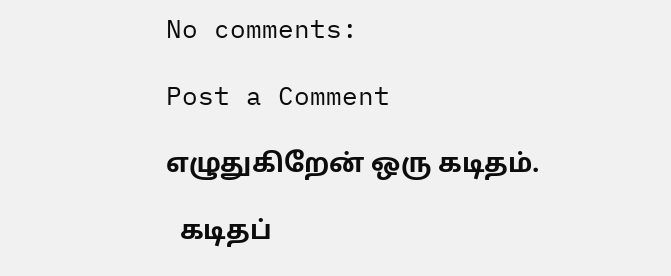No comments:

Post a Comment

எழுதுகிறேன் ஒரு கடிதம்.

  கடிதப்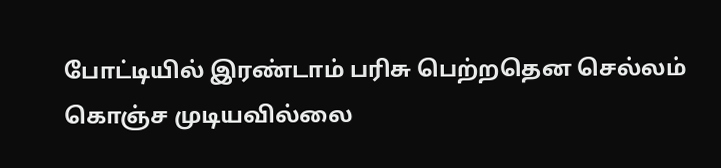போட்டியில் இரண்டாம் பரிசு பெற்றதென செல்லம் கொஞ்ச முடியவில்லை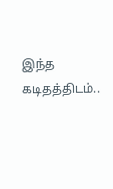இந்த கடிதத்திடம்..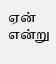ஏன் என்று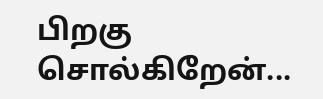பிறகு சொல்கிறேன்...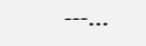---...